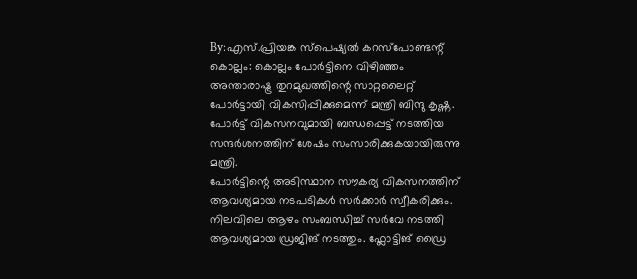By:എസ്.പ്രിയങ്ക സ്പെഷ്യൽ കറസ്പോണ്ടന്റ്
കൊല്ലം: കൊല്ലം പോർട്ടിനെ വിഴിഞ്ഞം അന്താരാഷ്ട്ര തുറമുഖത്തിന്റെ സാറ്റലൈറ്റ് പോർട്ടായി വികസിപ്പിക്കുമെന്ന് മന്ത്രി ബിന്ദു കൃഷ്ണ. പോർട്ട് വികസനവുമായി ബന്ധപ്പെട്ട് നടത്തിയ സന്ദർശനത്തിന് ശേഷം സംസാരിക്കുകയായിരുന്നു മന്ത്രി.
പോർട്ടിന്റെ അടിസ്ഥാന സൗകര്യ വികസനത്തിന് ആവശ്യമായ നടപടികൾ സർക്കാർ സ്വീകരിക്കും. നിലവിലെ ആഴം സംബന്ധിച്ച് സർവേ നടത്തി ആവശ്യമായ ഡ്രജിങ് നടത്തും. ഫ്ലോട്ടിങ് ഡ്രൈ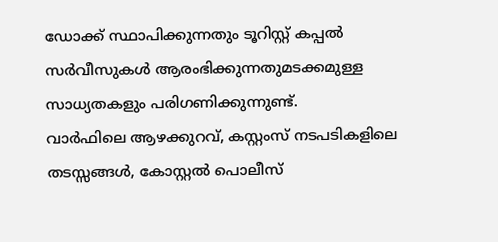ഡോക്ക് സ്ഥാപിക്കുന്നതും ടൂറിസ്റ്റ് കപ്പൽ സർവീസുകൾ ആരംഭിക്കുന്നതുമടക്കമുള്ള സാധ്യതകളും പരിഗണിക്കുന്നുണ്ട്.
വാർഫിലെ ആഴക്കുറവ്, കസ്റ്റംസ് നടപടികളിലെ തടസ്സങ്ങൾ, കോസ്റ്റൽ പൊലീസ്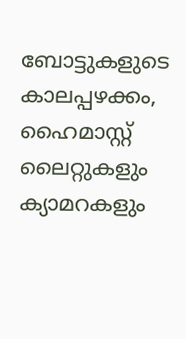ബോട്ടുകളുടെ കാലപ്പഴക്കം, ഹൈമാസ്റ്റ് ലൈറ്റുകളും ക്യാമറകളും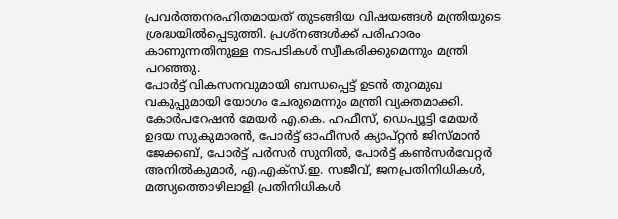പ്രവർത്തനരഹിതമായത് തുടങ്ങിയ വിഷയങ്ങൾ മന്ത്രിയുടെ ശ്രദ്ധയിൽപ്പെടുത്തി. പ്രശ്നങ്ങൾക്ക് പരിഹാരം കാണുന്നതിനുള്ള നടപടികൾ സ്വീകരിക്കുമെന്നും മന്ത്രി പറഞ്ഞു.
പോർട്ട് വികസനവുമായി ബന്ധപ്പെട്ട് ഉടൻ തുറമുഖ വകുപ്പുമായി യോഗം ചേരുമെന്നും മന്ത്രി വ്യക്തമാക്കി.
കോർപറേഷൻ മേയർ എ.കെ. ഹഫീസ്, ഡെപ്യൂട്ടി മേയർ ഉദയ സുകുമാരൻ, പോർട്ട് ഓഫീസർ ക്യാപ്റ്റൻ ജിസ്മാൻ ജേക്കബ്, പോർട്ട് പർസർ സുനിൽ, പോർട്ട് കൺസർവേറ്റർ അനിൽകുമാർ, എ.എക്സ്.ഇ. സജീവ്, ജനപ്രതിനിധികൾ, മത്സ്യത്തൊഴിലാളി പ്രതിനിധികൾ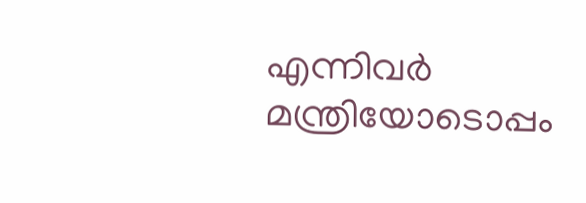എന്നിവർ മന്ത്രിയോടൊപ്പം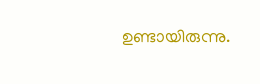ഉണ്ടായിരുന്നു.